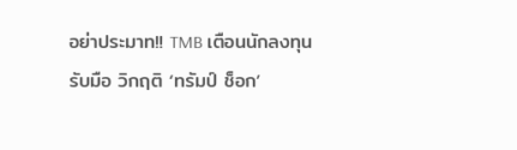อย่าประมาท!! TMB เตือนนักลงทุนรับมือ วิกฤติ ‘ทรัมป์ ช็อก’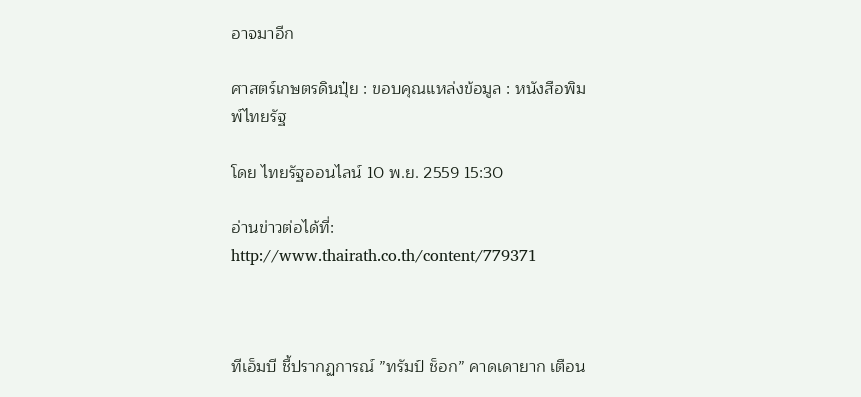อาจมาอีก

ศาสตร์เกษตรดินปุ๋ย : ขอบคุณแหล่งข้อมูล : หนังสือพิมพ์ไทยรัฐ

โดย ไทยรัฐออนไลน์ 10 พ.ย. 2559 15:30

อ่านข่าวต่อได้ที่: http://www.thairath.co.th/content/779371



ทีเอ็มบี ชี้ปรากฏการณ์ ”ทรัมป์ ช็อก” คาดเดายาก เตือน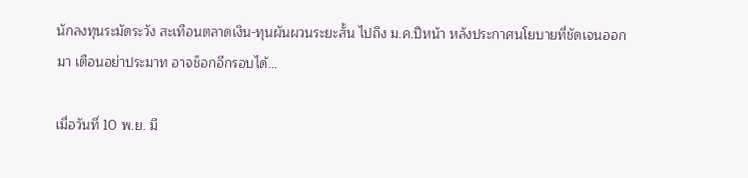นักลงทุนระมัดระวัง สะเทือนตลาดเงิน-ทุนผันผวนระยะสั้น ไปถึง ม.ค.ปีหน้า หลังประกาศนโยบายที่ชัดเจนออกมา เตือนอย่าประมาท อาจช็อกอีกรอบได้…

เมื่อวันที่ 10 พ.ย. มี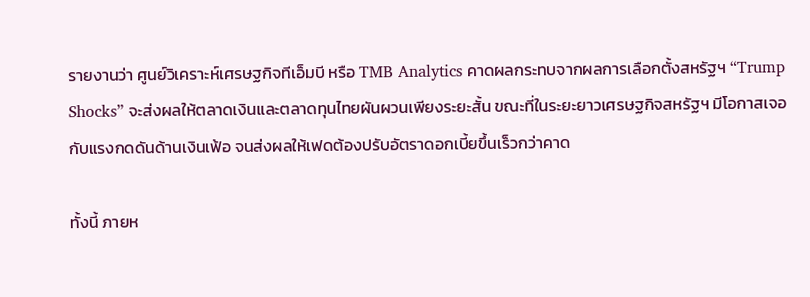รายงานว่า ศูนย์วิเคราะห์เศรษฐกิจทีเอ็มบี หรือ TMB Analytics คาดผลกระทบจากผลการเลือกตั้งสหรัฐฯ “Trump Shocks” จะส่งผลให้ตลาดเงินและตลาดทุนไทยผันผวนเพียงระยะสั้น ขณะที่ในระยะยาวเศรษฐกิจสหรัฐฯ มีโอกาสเจอกับแรงกดดันด้านเงินเฟ้อ จนส่งผลให้เฟดต้องปรับอัตราดอกเบี้ยขึ้นเร็วกว่าคาด

ทั้งนี้ ภายห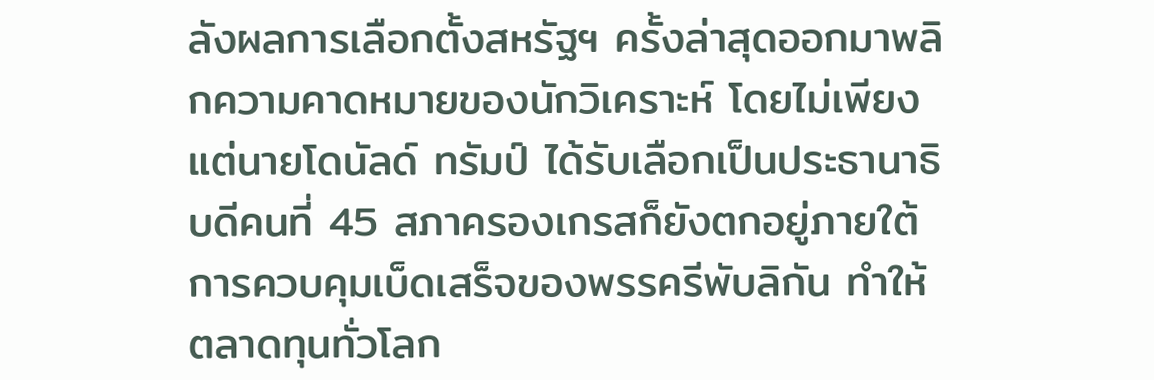ลังผลการเลือกตั้งสหรัฐฯ ครั้งล่าสุดออกมาพลิกความคาดหมายของนักวิเคราะห์ โดยไม่เพียงแต่นายโดนัลด์ ทรัมป์ ได้รับเลือกเป็นประธานาธิบดีคนที่ 45 สภาครองเกรสก็ยังตกอยู่ภายใต้การควบคุมเบ็ดเสร็จของพรรครีพับลิกัน ทำให้ตลาดทุนทั่วโลก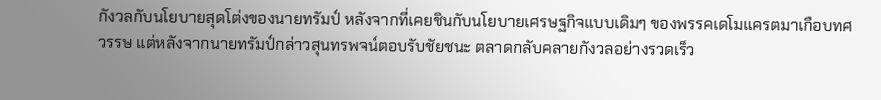กังวลกับนโยบายสุดโต่งของนายทรัมป์ หลังจากที่เคยชินกับนโยบายเศรษฐกิจแบบเดิมๆ ของพรรคเดโมแครตมาเกือบทศวรรษ แต่หลังจากนายทรัมป์กล่าวสุนทรพจน์ตอบรับชัยชนะ ตลาดกลับคลายกังวลอย่างรวดเร็ว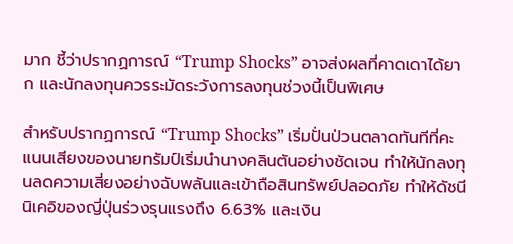มาก ชี้ว่าปรากฏการณ์ “Trump Shocks” อาจส่งผลที่คาดเดาได้ยาก และนักลงทุนควรระมัดระวังการลงทุนช่วงนี้เป็นพิเศษ

สำหรับปรากฏการณ์ “Trump Shocks” เริ่มปั่นป่วนตลาดทันทีที่คะแนนเสียงของนายทรัมป์เริ่มนำนางคลินตันอย่างชัดเจน ทำให้นักลงทุนลดความเสี่ยงอย่างฉับพลันและเข้าถือสินทรัพย์ปลอดภัย ทำให้ดัชนีนิเคอิของญี่ปุ่นร่วงรุนแรงถึง 6.63% และเงิน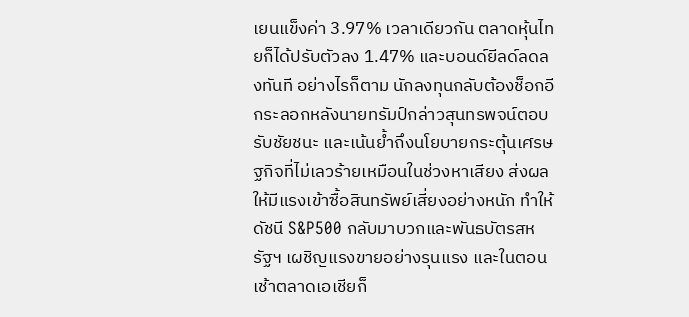เยนแข็งค่า 3.97% เวลาเดียวกัน ตลาดหุ้นไทยก็ได้ปรับตัวลง 1.47% และบอนด์ยีลด์ลดลงทันที อย่างไรก็ตาม นักลงทุนกลับต้องช็อกอีกระลอกหลังนายทรัมป์กล่าวสุนทรพจน์ตอบรับชัยชนะ และเน้นย้ำถึงนโยบายกระตุ้นเศรษฐกิจที่ไม่เลวร้ายเหมือนในช่วงหาเสียง ส่งผลให้มีแรงเข้าซื้อสินทรัพย์เสี่ยงอย่างหนัก ทำให้ดัชนี S&P500 กลับมาบวกและพันธบัตรสหรัฐฯ เผชิญแรงขายอย่างรุนแรง และในตอนเช้าตลาดเอเชียก็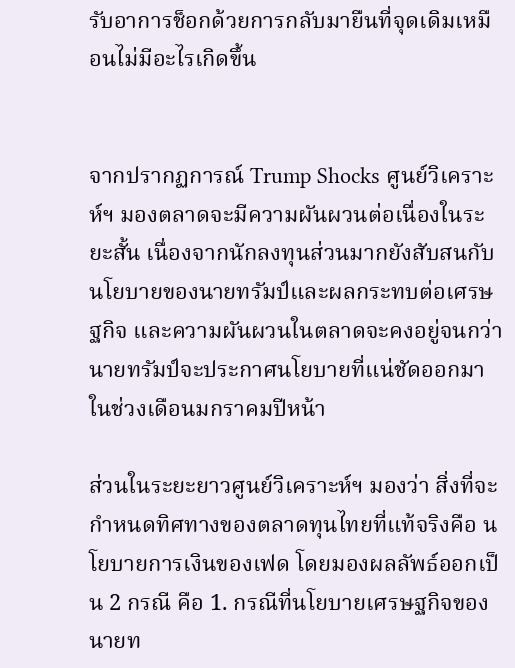รับอาการช็อกด้วยการกลับมายืนที่จุดเดิมเหมือนไม่มีอะไรเกิดขึ้น


จากปรากฏการณ์ Trump Shocks ศูนย์วิเคราะห์ฯ มองตลาดจะมีความผันผวนต่อเนื่องในระยะสั้น เนื่องจากนักลงทุนส่วนมากยังสับสนกับนโยบายของนายทรัมป์และผลกระทบต่อเศรษฐกิจ และความผันผวนในตลาดจะคงอยู่จนกว่านายทรัมป์จะประกาศนโยบายที่แน่ชัดออกมาในช่วงเดือนมกราคมปีหน้า

ส่วนในระยะยาวศูนย์วิเคราะห์ฯ มองว่า สิ่งที่จะกำหนดทิศทางของตลาดทุนไทยที่แท้จริงคือ นโยบายการเงินของเฟด โดยมองผลลัพธ์ออกเป็น 2 กรณี คือ 1. กรณีที่นโยบายเศรษฐกิจของนายท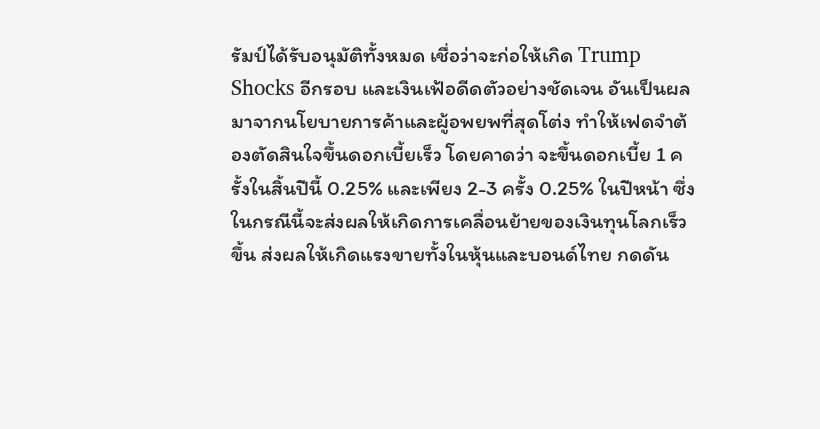รัมป์ได้รับอนุมัติทั้งหมด เชื่อว่าจะก่อให้เกิด Trump Shocks อีกรอบ และเงินเฟ้อดีดตัวอย่างชัดเจน อันเป็นผลมาจากนโยบายการค้าและผู้อพยพที่สุดโต่ง ทำให้เฟดจำต้องตัดสินใจขึ้นดอกเบี้ยเร็ว โดยคาดว่า จะขึ้นดอกเบี้ย 1 ครั้งในสิ้นปีนี้ 0.25% และเพียง 2-3 ครั้ง 0.25% ในปีหน้า ซึ่งในกรณีนี้จะส่งผลให้เกิดการเคลื่อนย้ายของเงินทุนโลกเร็วขึ้น ส่งผลให้เกิดแรงขายทั้งในหุ้นและบอนด์ไทย กดดัน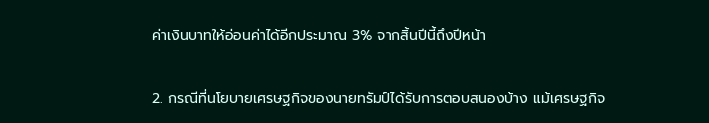ค่าเงินบาทให้อ่อนค่าได้อีกประมาณ 3% จากสิ้นปีนี้ถึงปีหน้า

2. กรณีที่นโยบายเศรษฐกิจของนายทรัมป์ได้รับการตอบสนองบ้าง แม้เศรษฐกิจ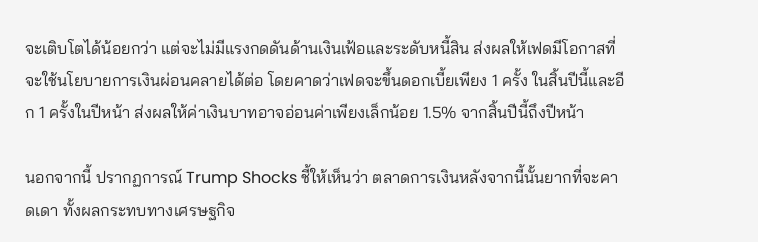จะเติบโตได้น้อยกว่า แต่จะไม่มีแรงกดดันด้านเงินเฟ้อและระดับหนี้สิน ส่งผลให้เฟดมีโอกาสที่จะใช้นโยบายการเงินผ่อนคลายได้ต่อ โดยคาดว่าเฟดจะขึ้นดอกเบี้ยเพียง 1 ครั้ง ในสิ้นปีนี้และอีก 1 ครั้งในปีหน้า ส่งผลให้ค่าเงินบาทอาจอ่อนค่าเพียงเล็กน้อย 1.5% จากสิ้นปีนี้ถึงปีหน้า

นอกจากนี้ ปรากฏการณ์ Trump Shocks ชี้ให้เห็นว่า ตลาดการเงินหลังจากนี้นั้นยากที่จะคาดเดา ทั้งผลกระทบทางเศรษฐกิจ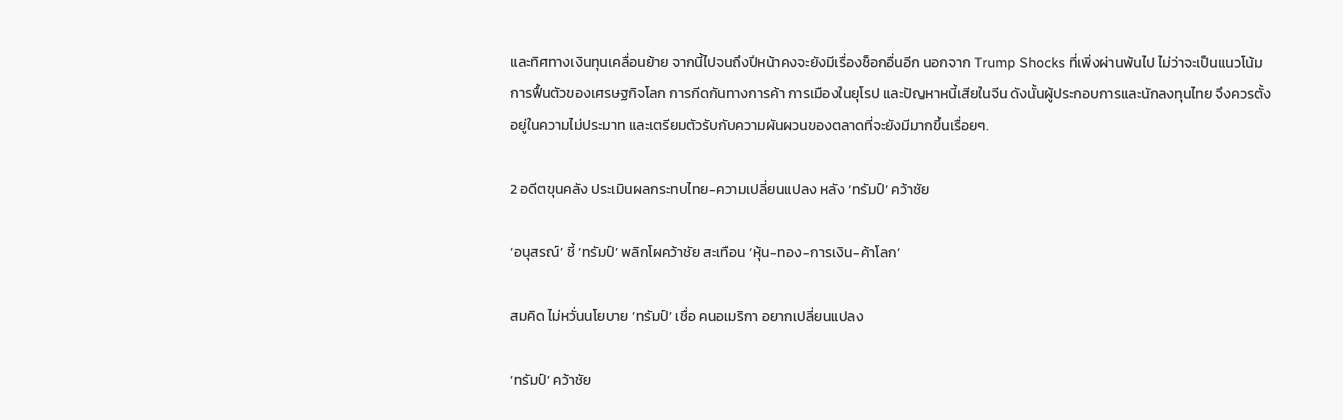และทิศทางเงินทุนเคลื่อนย้าย จากนี้ไปจนถึงปีหน้าคงจะยังมีเรื่องช็อกอื่นอีก นอกจาก Trump Shocks ที่เพิ่งผ่านพ้นไป ไม่ว่าจะเป็นแนวโน้มการฟื้นตัวของเศรษฐกิจโลก การกีดกันทางการค้า การเมืองในยุโรป และปัญหาหนี้เสียในจีน ดังนั้นผู้ประกอบการและนักลงทุนไทย จึงควรตั้งอยู่ในความไม่ประมาท และเตรียมตัวรับกับความผันผวนของตลาดที่จะยังมีมากขึ้นเรื่อยๆ.

2 อดีตขุนคลัง ประเมินผลกระทบไทย-ความเปลี่ยนแปลง หลัง ‘ทรัมป์’ คว้าชัย

‘อนุสรณ์’ ชี้ ‘ทรัมป์’ พลิกโผคว้าชัย สะเทือน ‘หุ้น-ทอง-การเงิน-ค้าโลก’

สมคิด ไม่หวั่นนโยบาย ‘ทรัมป์’ เชื่อ คนอเมริกา อยากเปลี่ยนแปลง

‘ทรัมป์’ คว้าชัย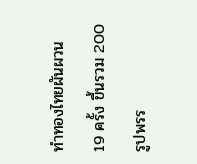ทำทองไทยผันผวน 19 ครั้ง ขึ้นรวม 200 รูปพรร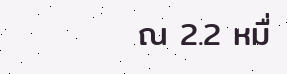ณ 2.2 หมื่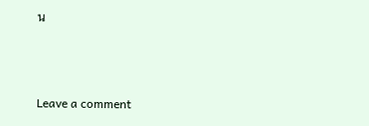น



Leave a comment